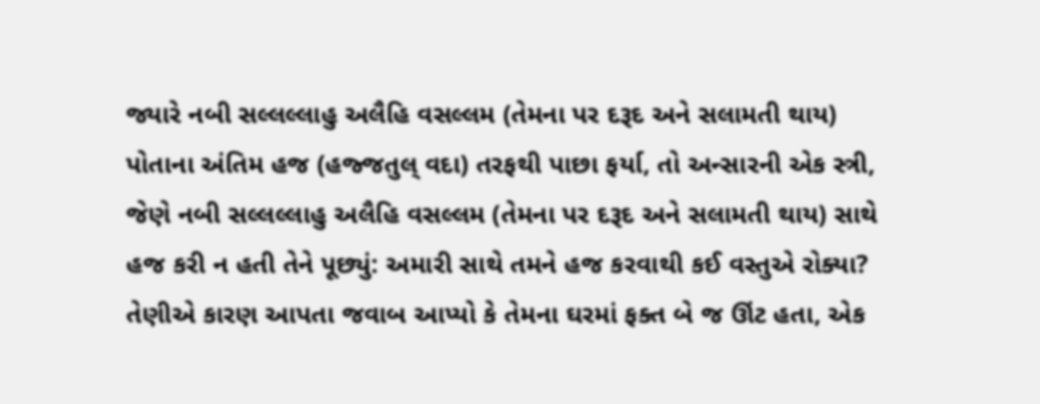જ્યારે નબી સલ્લલ્લાહુ અલૈહિ વસલ્લમ (તેમના પર દરૂદ અને સલામતી થાય) પોતાના અંતિમ હજ (હજ્જતુલ્ વદા) તરફથી પાછા ફર્યા, તો અન્સારની એક સ્ત્રી, જેણે નબી સલ્લલ્લાહુ અલૈહિ વસલ્લમ (તેમના પર દરૂદ અને સલામતી થાય) સાથે હજ કરી ન હતી તેને પૂછ્યું: અમારી સાથે તમને હજ કરવાથી કઈ વસ્તુએ રોક્યા? તેણીએ કારણ આપતા જવાબ આપ્યો કે તેમના ઘરમાં ફક્ત બે જ ઊંટ હતા, એક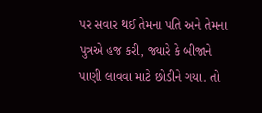પર સવાર થઈ તેમના પતિ અને તેમના પુત્રએ હજ કરી, જ્યારે કે બીજાને પાણી લાવવા માટે છોડીને ગયા. તો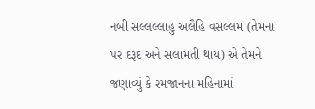નબી સલ્લલ્લાહુ અલૈહિ વસલ્લમ (તેમના પર દરૂદ અને સલામતી થાય) એ તેમને જણાવ્યું કે રમજાનના મહિનામાં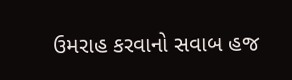ઉમરાહ કરવાનો સવાબ હજ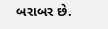બરાબર છે.